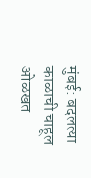मुंबई: बदलत्या काळाची चाहूल ओळखत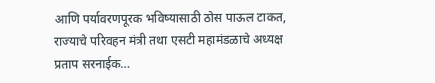आणि पर्यावरणपूरक भविष्यासाठी ठोस पाऊल टाकत, राज्याचे परिवहन मंत्री तथा एसटी महामंडळाचे अध्यक्ष प्रताप सरनाईक…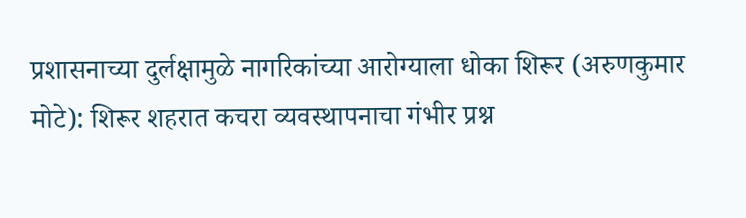प्रशासनाच्या दुर्लक्षामुळे नागरिकांच्या आरोग्याला धोका शिरूर (अरुणकुमार मोटे): शिरूर शहरात कचरा व्यवस्थापनाचा गंभीर प्रश्न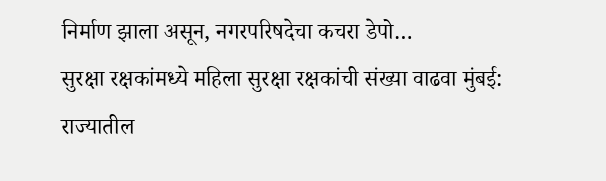निर्माण झाला असून, नगरपरिषदेचा कचरा डेपो…
सुरक्षा रक्षकांमध्ये महिला सुरक्षा रक्षकांची संख्या वाढवा मुंबई: राज्यातील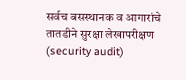सर्वच बसस्थानक व आगारांचे तातडीने सुरक्षा लेखापरीक्षण (security audit)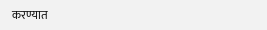करण्यात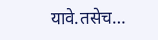यावे.तसेच…